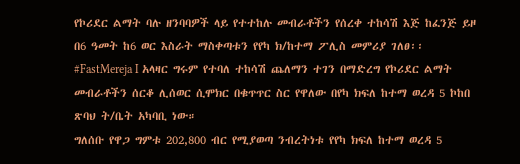የኮሪደር ልማት ባሉ ዘንባባዎች ላይ የተተከሉ መብራቶችን የሰረቀ ተከሳሽ እጅ ከፈንጅ ይዞ በ6 ዓመት ከ6 ወር እስራት ማስቀጣቱን የየካ ክ/ከተማ ፖሊስ መምሪያ ገለፀ፡፡
#FastMereja I አላዛር ግሩም የተባለ ተከሳሽ ጨለማን ተገን በማድረግ የኮሪደር ልማት መብራቶችን ሰርቆ ሊሰወር ሲሞክር በቁጥጥር ስር የዋለው በየካ ክፍለ ከተማ ወረዳ 5 ኮከበ ጽባህ ት/ቤት አካባቢ ነው።
ግለሰቡ የዋጋ ግምቱ 202,800 ብር የሚያወጣ ንብረትነቱ የየካ ክፍለ ከተማ ወረዳ 5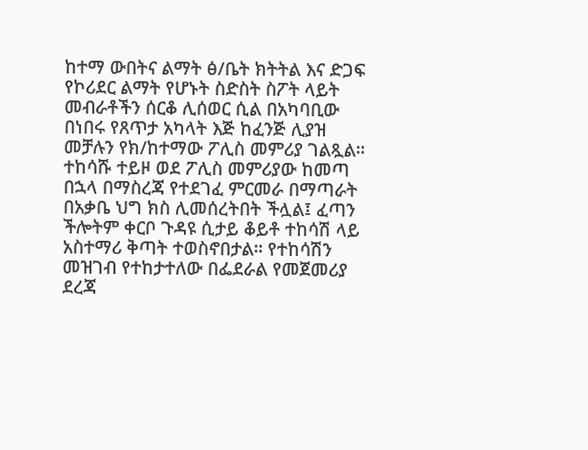ከተማ ውበትና ልማት ፅ/ቤት ክትትል እና ድጋፍ የኮሪደር ልማት የሆኑት ስድስት ስፖት ላይት መብራቶችን ሰርቆ ሊሰወር ሲል በአካባቢው በነበሩ የጸጥታ አካላት እጅ ከፈንጅ ሊያዝ መቻሉን የክ/ከተማው ፖሊስ መምሪያ ገልጿል።
ተከሳሹ ተይዞ ወደ ፖሊስ መምሪያው ከመጣ በኋላ በማስረጃ የተደገፈ ምርመራ በማጣራት በአቃቤ ህግ ክስ ሊመሰረትበት ችሏል፤ ፈጣን ችሎትም ቀርቦ ጉዳዩ ሲታይ ቆይቶ ተከሳሽ ላይ አስተማሪ ቅጣት ተወስኖበታል። የተከሳሽን መዝገብ የተከታተለው በፌደራል የመጀመሪያ ደረጃ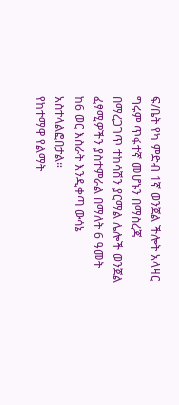ፍ/ቤት የካ ምድብ 1ኛ ወንጀል ችሎት አላዛር ግሩም ጥፋተኛ መሆኑን በማስረጃ በማረጋገጥ ተከሳሽን ያርማል ሌሎች ወንጀል ፈፃሚዎችን ያስተምራል በማለት 6 ዓመት ከ6 ወር እስራት እንዲቀጣ ውሳኔ አስተላልፎበታል።
የከተማዋ የልማት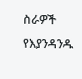ስራዎች የእያንዳንዱ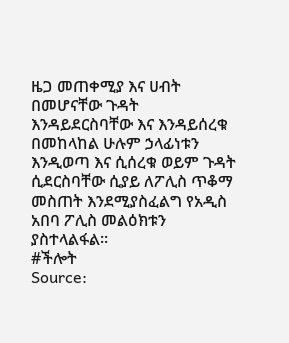ዜጋ መጠቀሚያ እና ሀብት በመሆናቸው ጉዳት እንዳይደርስባቸው እና እንዳይሰረቁ በመከላከል ሁሉም ኃላፊነቱን እንዲወጣ እና ሲሰረቁ ወይም ጉዳት ሲደርስባቸው ሲያይ ለፖሊስ ጥቆማ መስጠት እንደሚያስፈልግ የአዲስ አበባ ፖሊስ መልዕክቱን ያስተላልፋል፡፡
#ችሎት
Source: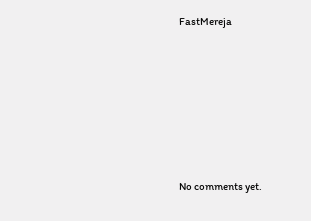FastMereja









No comments yet.